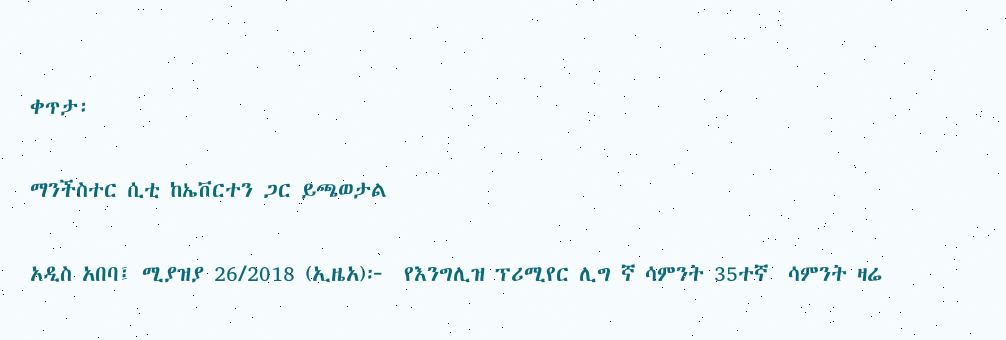ቀጥታ፡

ማንችስተር ሲቲ ከኤቨርተን ጋር ይጫወታል

አዲስ አበባ፤ ሚያዝያ 26/2018 (ኢዜአ)፦  የእንግሊዝ ፕሪሚየር ሊግ ኛ ሳምንት 35ተኛ  ሳምንት ዛሬ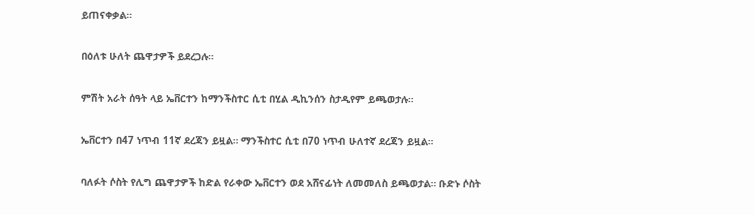ይጠናቀቃል።

በዕለቱ ሁለት ጨዋታዎች ይደረጋሉ።

ምሽት አራት ሰዓት ላይ ኤቨርተን ከማንችስተር ሲቲ በሂል ዲኪንሰን ስታዲየም ይጫወታሉ።

ኤቨርተን በ47 ነጥብ 11ኛ ደረጃን ይዟል። ማንችስተር ሲቲ በ70 ነጥብ ሁለተኛ ደረጃን ይዟል።

ባለፉት ሶስት የሊግ ጨዋታዎች ከድል የራቀው ኤቨርተን ወደ አሸናፊነት ለመመለስ ይጫወታል። ቡድኑ ሶስት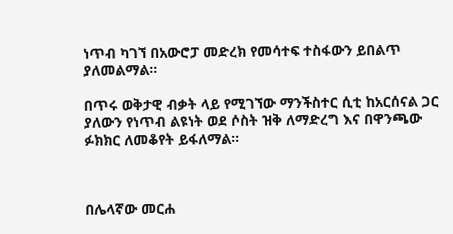ነጥብ ካገኘ በአውሮፓ መድረክ የመሳተፍ ተስፋውን ይበልጥ ያለመልማል።

በጥሩ ወቅታዊ ብቃት ላይ የሚገኘው ማንችስተር ሲቲ ከአርሰናል ጋር ያለውን የነጥብ ልዩነት ወደ ሶስት ዝቅ ለማድረግ እና በዋንጫው ፉክክር ለመቆየት ይፋለማል።



በሌላኛው መርሐ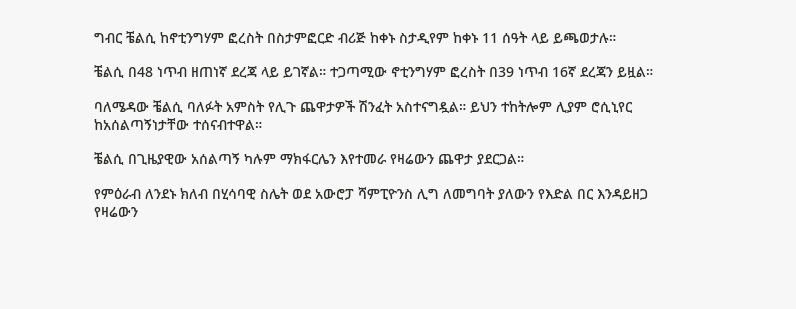ግብር ቼልሲ ከኖቲንግሃም ፎረስት በስታምፎርድ ብሪጅ ከቀኑ ስታዲየም ከቀኑ 11 ሰዓት ላይ ይጫወታሉ።

ቼልሲ በ48 ነጥብ ዘጠነኛ ደረጃ ላይ ይገኛል። ተጋጣሚው ኖቲንግሃም ፎረስት በ39 ነጥብ 16ኛ ደረጃን ይዟል።

ባለሜዳው ቼልሲ ባለፉት አምስት የሊጉ ጨዋታዎች ሽንፈት አስተናግዷል። ይህን ተከትሎም ሊያም ሮሲኒየር ከአሰልጣኝነታቸው ተሰናብተዋል።

ቼልሲ በጊዜያዊው አሰልጣኝ ካሉም ማክፋርሌን እየተመራ የዛሬውን ጨዋታ ያደርጋል።

የምዕራብ ለንደኑ ክለብ በሂሳባዊ ስሌት ወደ አውሮፓ ሻምፒዮንስ ሊግ ለመግባት ያለውን የእድል በር እንዳይዘጋ የዛሬውን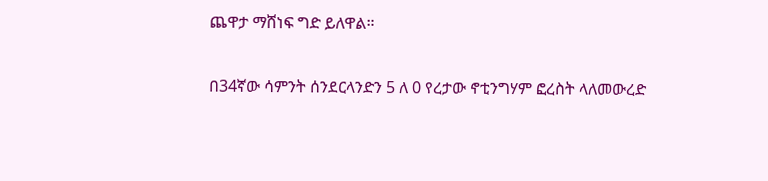ጨዋታ ማሸነፍ ግድ ይለዋል።

በ34ኛው ሳምንት ሰንደርላንድን 5 ለ 0 የረታው ኖቲንግሃም ፎረስት ላለመውረድ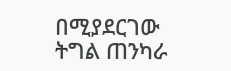በሚያደርገው ትግል ጠንካራ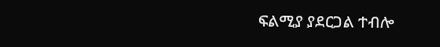ፍልሚያ ያደርጋል ተብሎ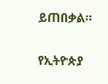ይጠበቃል።

የኢትዮጵያ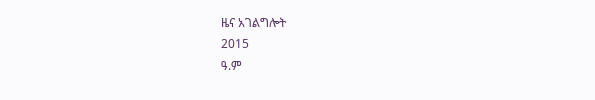ዜና አገልግሎት
2015
ዓ.ም